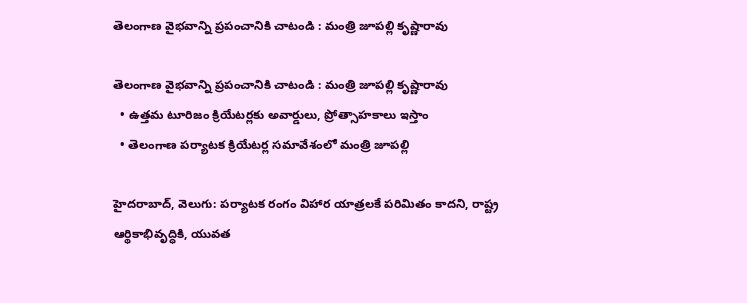తెలంగాణ వైభవాన్ని ప్రపంచానికి చాటండి : మంత్రి జూప‌‌‌‌‌‌‌‌‌‌‌‌‌‌‌‌ల్లి కృష్ణారావు

తెలంగాణ వైభవాన్ని ప్రపంచానికి చాటండి : మంత్రి జూప‌‌‌‌‌‌‌‌‌‌‌‌‌‌‌‌ల్లి కృష్ణారావు
  • ఉత్తమ టూరిజం క్రియేటర్లకు అవార్డులు, ప్రోత్సాహకాలు ఇస్తాం
  • తెలంగాణ పర్యాటక క్రియేటర్ల సమావేశంలో మంత్రి జూప‌‌‌‌‌‌‌‌‌‌‌‌‌‌‌‌ల్లి

హైదరాబాద్, వెలుగు: పర్యాటక రంగం విహార యాత్రలకే పరిమితం కాదని, రాష్ట్ర ఆర్థికాభివృద్ధికి, యువత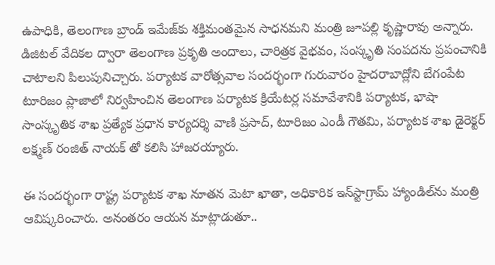ఉపాధికి, తెలంగాణ బ్రాండ్‌‌‌‌‌‌‌‌‌‌‌‌‌‌‌‌ ఇమేజ్‌‌‌‌‌‌‌‌‌‌‌‌‌‌‌‌కు శక్తిమంతమైన సాధనమని మంత్రి జూప‌‌‌‌‌‌‌‌‌‌‌‌‌‌‌‌ల్లి కృష్ణారావు అన్నారు. డిజిటల్ వేదికల ద్వారా తెలంగాణ ప్రకృతి అందాలు, చారిత్రక వైభవం, సంస్కృతి సంపదను ప్రపంచానికి చాటాలని పిలుపునిచ్చారు. పర్యాటక వారోత్సవాల సందర్భంగా గురువారం హైదరాబాద్లోని బేగంపేట టూరిజం ప్లాజాలో నిర్వహించిన తెలంగాణ పర్యాటక క్రియేటర్ల సమావేశానికి పర్యాటక, భాషా సాంస్కృతిక శాఖ ప్రత్యేక ప్రధాన కార్యదర్శి వాణి ప్రసాద్, టూరిజం ఎండీ గౌతమి, పర్యాటక శాఖ డైరెక్టర్ లక్ష్మణ్ రంజిత్ నాయక్ తో కలిసి హాజరయ్యారు.

ఈ సందర్భంగా రాష్ట్ర పర్యాటక శాఖ నూతన మెటా ఖాతా, అధికారిక ఇన్‌‌‌‌‌‌‌‌‌‌‌‌‌‌‌‌స్టాగ్రామ్ హ్యాండిల్‌‌‌‌‌‌‌‌‌‌‌‌‌‌‌‌ను మంత్రి ఆవిష్కరించారు. అనంతరం ఆయన మాట్లాడుతూ..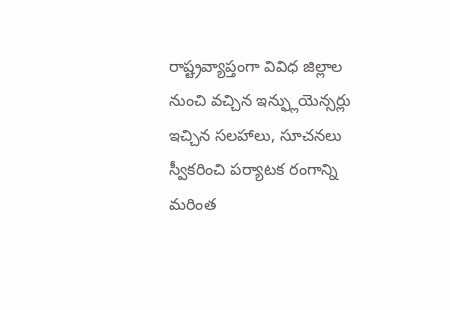రాష్ట్రవ్యాప్తంగా వివిధ జిల్లాల నుంచి వ‌‌‌‌‌‌‌‌‌‌‌‌‌‌‌‌చ్చిన ఇన్ఫ్లుయెన్సర్లు ఇచ్చిన స‌‌‌‌‌‌‌‌‌‌‌‌‌‌‌‌ల‌‌‌‌‌‌‌‌‌‌‌‌‌‌‌‌హాలు, సూచ‌‌‌‌‌‌‌‌‌‌‌‌‌‌‌‌న‌‌‌‌‌‌‌‌‌‌‌‌‌‌‌‌లు స్వీక‌‌‌‌‌‌‌‌‌‌‌‌‌‌‌‌రించి ప‌‌‌‌‌‌‌‌‌‌‌‌‌‌‌‌ర్యాట‌‌‌‌‌‌‌‌‌‌‌‌‌‌‌‌క రంగాన్ని మరింత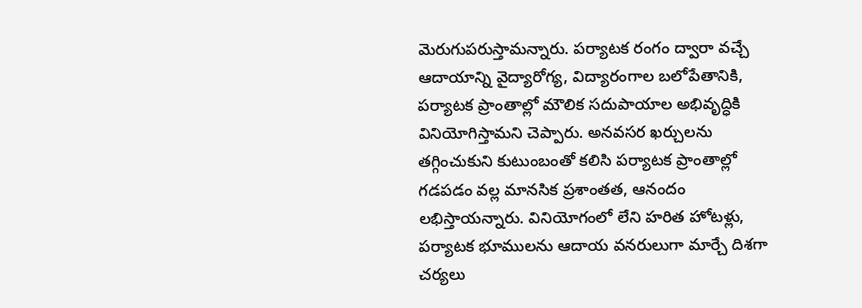మెరుగుప‌‌‌‌‌‌‌‌‌‌‌‌‌‌‌‌రుస్తామ‌‌‌‌‌‌‌‌‌‌‌‌‌‌‌‌న్నారు. పర్యాటక రంగం ద్వారా వచ్చే ఆదాయాన్ని వైద్యారోగ్య, విద్యారంగాల బలోపేతానికి, పర్యాటక ప్రాంతాల్లో మౌలిక సదుపాయాల అభివృద్ధికి వినియోగిస్తామని చెప్పారు. అనవసర ఖర్చులను తగ్గించుకుని కుటుంబంతో కలిసి పర్యాటక ప్రాంతాల్లో గడపడం వల్ల మానసిక ప్రశాంతత, ఆనందం లభిస్తాయన్నారు. వినియోగంలో లేని హరిత హోటళ్లు, పర్యాటక భూములను ఆదాయ వనరులుగా మార్చే దిశగా చర్యలు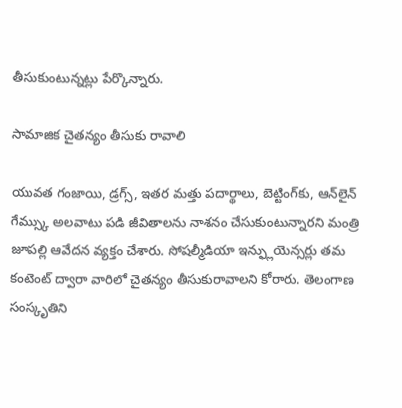తీసుకుంటున్నట్లు పేర్కొన్నారు.

సామాజిక చైతన్యం తీసుకు రావాలి

యువత గంజాయి, డ్రగ్స్, ఇత‌‌‌‌‌‌‌‌‌‌‌‌‌‌‌‌ర మ‌‌‌‌‌‌‌‌‌‌‌‌‌‌‌‌త్తు ప‌‌‌‌‌‌‌‌‌‌‌‌‌‌‌‌దార్థాలు, బెట్టింగ్‌‌‌‌‌‌‌‌‌‌‌‌‌‌‌‌కు, ఆన్‌‌‌‌‌‌‌‌‌‌‌‌‌‌‌‌లైన్‌‌‌‌‌‌‌‌‌‌‌‌‌‌‌‌ గేమ్స్కు అలవాటు పడి జీవితాలను నాశనం చేసుకుంటున్నారని మంత్రి జూపల్లి ఆవేద‌‌‌‌‌‌‌‌‌‌‌‌‌‌‌‌న వ్యక్తం చేశారు. సోషల్మీడియా ఇన్ఫ్లుయెన్సర్లు తమ కంటెంట్ ద్వారా వారిలో చైతన్యం తీసుకురావాలని కోరారు. తెలంగాణ సంస్కృతిని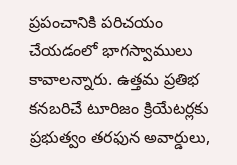ప్రపంచానికి పరిచయం చేయడంలో భాగస్వాములు కావాలన్నారు. ఉత్తమ ప్రతిభ కనబరిచే టూరిజం క్రియేటర్లకు ప్రభుత్వం తరఫున అవార్డులు,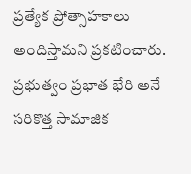ప్రత్యేక ప్రోత్సాహకాలు అందిస్తామని ప్రకటించారు. ప్రభుత్వం ప్రభాత భేరి అనే స‌‌‌‌‌‌‌‌‌‌‌‌‌‌‌‌రికొత్త సామాజిక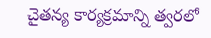చైత‌‌‌‌‌‌‌‌‌‌‌‌‌‌‌‌న్య కార్యక్రమాన్ని త్వర‌‌‌‌‌‌‌‌‌‌‌‌‌‌‌‌లో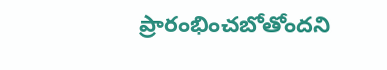ప్రారంభించ‌‌‌‌‌‌‌‌‌‌‌‌‌‌‌‌బోతోందని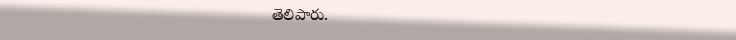తెలిపారు.